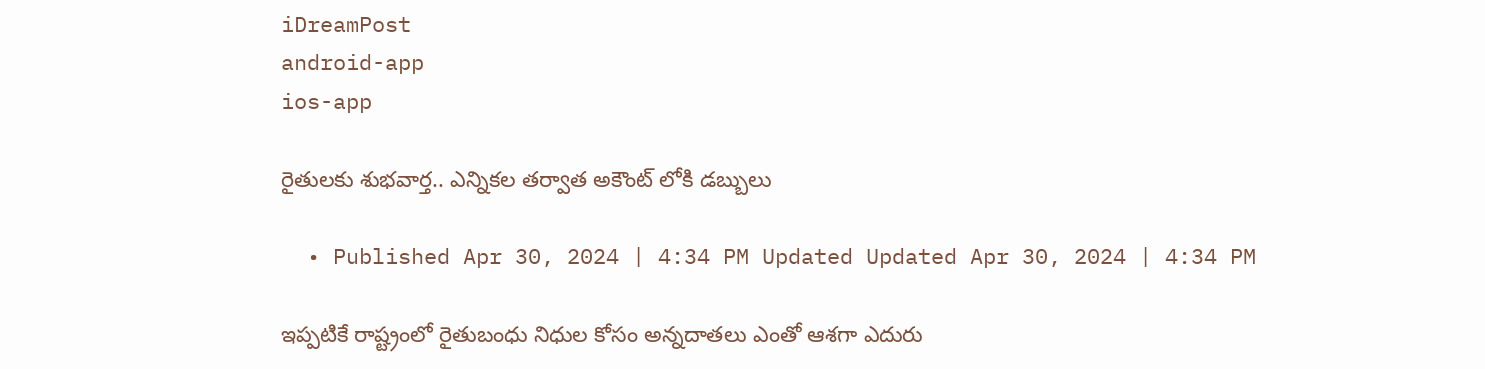iDreamPost
android-app
ios-app

రైతులకు శుభవార్త.. ఎన్నికల తర్వాత అకౌంట్ లోకి డబ్బులు

  • Published Apr 30, 2024 | 4:34 PM Updated Updated Apr 30, 2024 | 4:34 PM

ఇప్పటికే రాష్ట్రంలో రైతుబంధు నిధుల కోసం అన్నదాతలు ఎంతో ఆశగా ఎదురు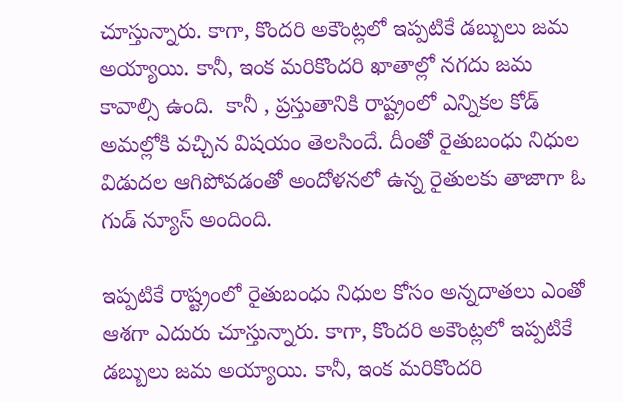చూస్తున్నారు. కాగా, కొందరి అకౌంట్లలో ఇప్పటికే డబ్బులు జమ అయ్యాయి. కానీ, ఇంక మరికొందరి ఖాతాల్లో నగదు జమ కావాల్సి ఉంది.  కానీ , ప్రస్తుతానికి రాష్ట్రంలో ఎన్నికల కోడ్ అమల్లోకి వచ్చిన విషయం తెలసిందే. దీంతో రైతుబంధు నిధుల విడుదల ఆగిపోవడంతో అందోళనలో ఉన్న రైతులకు తాజాగా ఓ గుడ్ న్యూస్ అందింది.

ఇప్పటికే రాష్ట్రంలో రైతుబంధు నిధుల కోసం అన్నదాతలు ఎంతో ఆశగా ఎదురు చూస్తున్నారు. కాగా, కొందరి అకౌంట్లలో ఇప్పటికే డబ్బులు జమ అయ్యాయి. కానీ, ఇంక మరికొందరి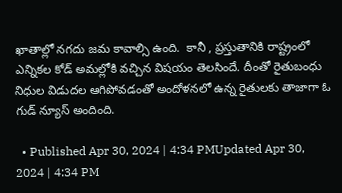ఖాతాల్లో నగదు జమ కావాల్సి ఉంది.  కానీ , ప్రస్తుతానికి రాష్ట్రంలో ఎన్నికల కోడ్ అమల్లోకి వచ్చిన విషయం తెలసిందే. దీంతో రైతుబంధు నిధుల విడుదల ఆగిపోవడంతో అందోళనలో ఉన్న రైతులకు తాజాగా ఓ గుడ్ న్యూస్ అందింది.

  • Published Apr 30, 2024 | 4:34 PMUpdated Apr 30, 2024 | 4:34 PM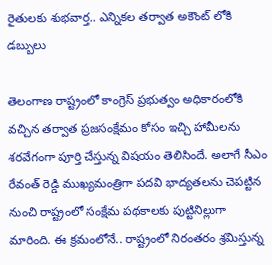రైతులకు శుభవార్త.. ఎన్నికల తర్వాత అకౌంట్ లోకి డబ్బులు

తెలంగాణ రాష్ట్రంలో కాంగ్రెస్ ప్రభుత్వం అధికారంలోకి వచ్చిన తర్వాత ప్రజసంక్షేమం కోసం ఇచ్చి హామీలను శరవేగంగా పూర్తి చేస్తున్న విషయం తెలిసిందే. అలాగే సీఎం రేవంత్ రెడ్డి ముఖ్యమంత్రిగా పదవి భాద్యతలను చెపట్టిన నుంచి రాష్ట్రంలో సంక్షేమ పథకాలకు పుట్టినిల్లుగా మారింది. ఈ క్రమంలోనే.. రాష్ట్రంలో నిరంతరం శ్రమిస్తున్న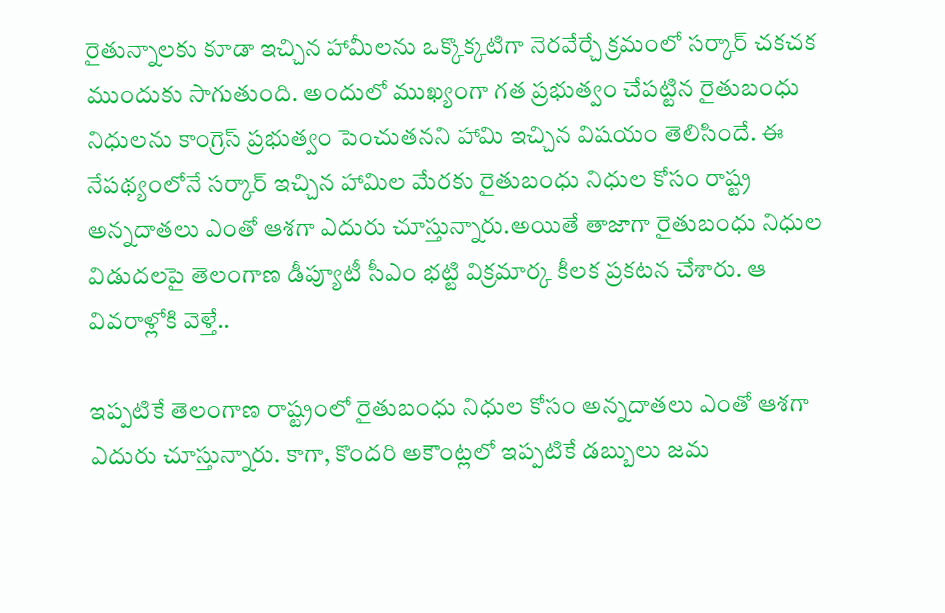రైతున్నాలకు కూడా ఇచ్చిన హామీలను ఒక్కొక్కటిగా నెరవేర్చే క్రమంలో సర్కార్ చకచక ముందుకు సాగుతుంది. అందులో ముఖ్యంగా గత ప్రభుత్వం చేపట్టిన రైతుబంధు నిధులను కాంగ్రెస్ ప్రభుత్వం పెంచుతనని హామి ఇచ్చిన విషయం తెలిసిందే. ఈ నేపథ్యంలోనే సర్కార్ ఇచ్చిన హామిల మేరకు రైతుబంధు నిధుల కోసం రాష్ట్ర అన్నదాతలు ఎంతో ఆశగా ఎదురు చూస్తున్నారు.అయితే తాజాగా రైతుబంధు నిధుల విడుదలపై తెలంగాణ డీప్యూటీ సీఎం భట్టి విక్రమార్క కీలక ప్రకటన చేశారు. ఆ వివరాళ్లోకి వెళ్తే..

ఇప్పటికే తెలంగాణ రాష్ట్రంలో రైతుబంధు నిధుల కోసం అన్నదాతలు ఎంతో ఆశగా ఎదురు చూస్తున్నారు. కాగా, కొందరి అకౌంట్లలో ఇప్పటికే డబ్బులు జమ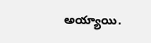అయ్యాయి.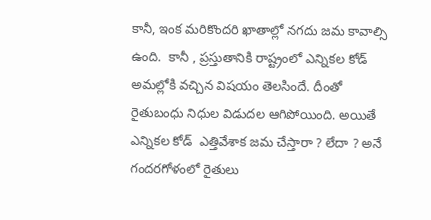కానీ, ఇంక మరికొందరి ఖాతాల్లో నగదు జమ కావాల్సి ఉంది.  కానీ , ప్రస్తుతానికి రాష్ట్రంలో ఎన్నికల కోడ్ అమల్లోకి వచ్చిన విషయం తెలసిందే. దీంతో రైతుబంధు నిధుల విడుదల ఆగిపోయింది. అయితే ఎన్నికల కోడ్  ఎత్తివేశాక జమ చేస్తారా ? లేదా ? అనే గందరగోళంలో రైతులు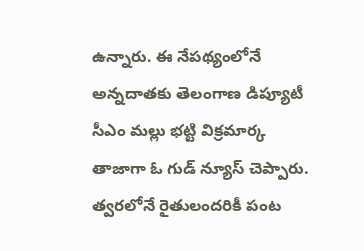ఉన్నారు. ఈ నేపథ్యంలోనే అన్నదాతకు తెలంగాణ డిప్యూటీ సీఎం మల్లు భట్టి విక్రమార్క తాజాగా ఓ గుడ్ న్యూస్ చెప్పారు. త్వరలోనే రైతులందరికీ పంట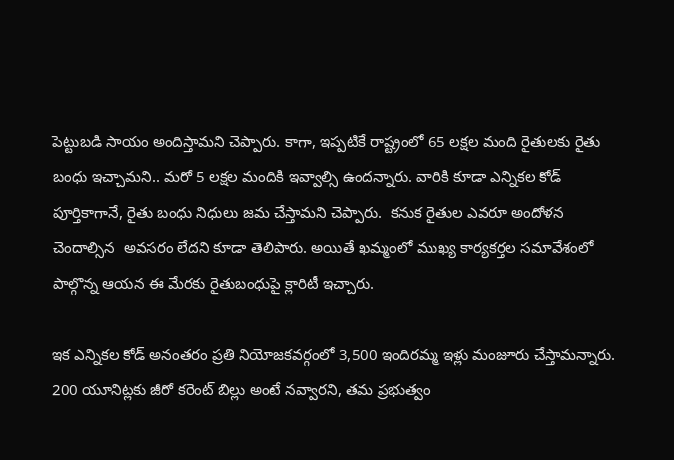పెట్టుబడి సాయం అందిస్తామని చెప్పారు. కాగా, ఇప్పటికే రాష్ట్రంలో 65 లక్షల మంది రైతులకు రైతు బంధు ఇచ్చామని.. మరో 5 లక్షల మందికి ఇవ్వాల్సి ఉందన్నారు. వారికి కూడా ఎన్నికల కోడ్ పూర్తికాగానే, రైతు బంధు నిధులు జమ చేస్తామని చెప్పారు.  కనుక రైతుల ఎవరూ అందోళన చెందాల్సిన  అవసరం లేదని కూడా తెలిపారు. అయితే ఖమ్మంలో ముఖ్య కార్యకర్తల సమావేశంలో పాల్గొన్న ఆయన ఈ మేరకు రైతుబంధుపై క్లారిటీ ఇచ్చారు.

ఇక ఎన్నికల కోడ్ అనంతరం ప్రతి నియోజకవర్గంలో 3,500 ఇందిరమ్మ ఇళ్లు మంజూరు చేస్తామన్నారు. 200 యూనిట్లకు జీరో కరెంట్ బిల్లు అంటే నవ్వారని, తమ ప్రభుత్వం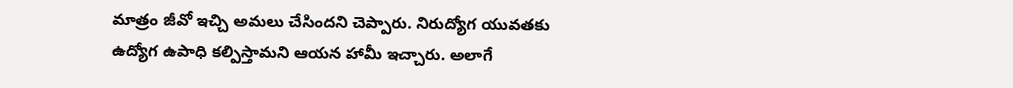మాత్రం జీవో ఇచ్చి అమలు చేసిందని చెప్పారు. నిరుద్యోగ యువతకు ఉద్యోగ ఉపాధి కల్పిస్తామని ఆయన హామీ ఇచ్చారు. అలాగే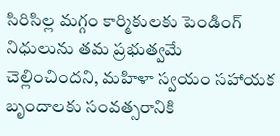సిరిసిల్ల మగ్గం కార్మికులకు పెండింగ్‌ నిధులును తమ ప్రభుత్వమే చెల్లించిందని, మహిళా స్వయం సహాయక బృందాలకు సంవత్సరానికి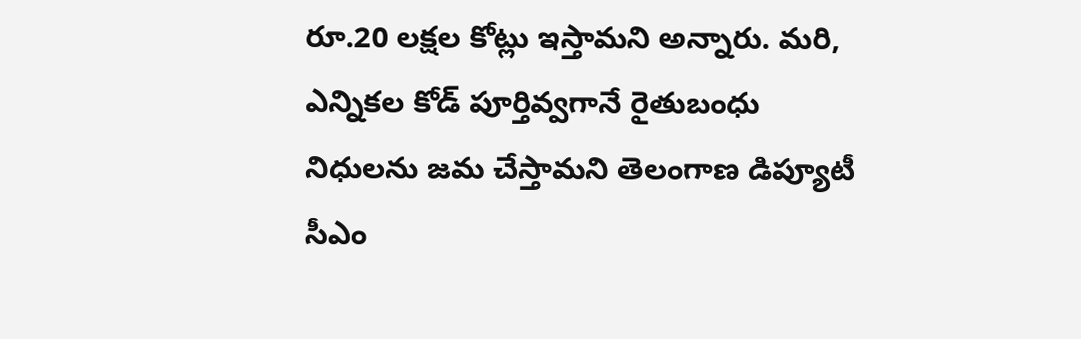రూ.20 లక్షల కోట్లు ఇస్తామని అన్నారు. మరి, ఎన్నికల కోడ్ పూర్తివ్వగానే రైతుబంధు నిధులను జమ చేస్తామని తెలంగాణ డిప్యూటీ సీఎం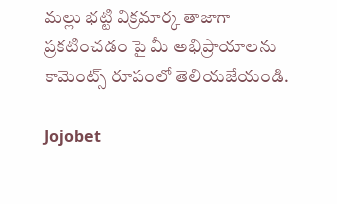మల్లు భట్టి విక్రమార్క తాజాగా ప్రకటించడం పై మీ అభిప్రాయాలను కామెంట్స్ రూపంలో తెలియజేయండి.

Jojobet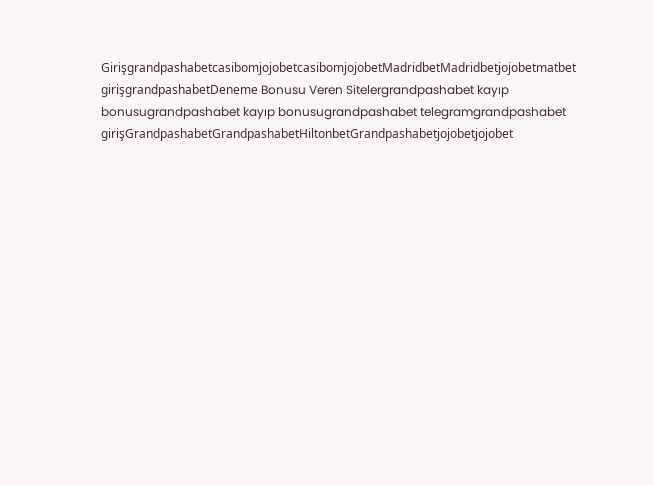GirişgrandpashabetcasibomjojobetcasibomjojobetMadridbetMadridbetjojobetmatbet girişgrandpashabetDeneme Bonusu Veren Sitelergrandpashabet kayıp bonusugrandpashabet kayıp bonusugrandpashabet telegramgrandpashabet girişGrandpashabetGrandpashabetHiltonbetGrandpashabetjojobetjojobet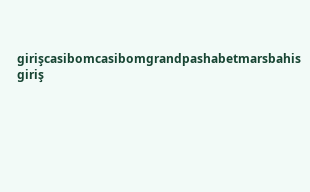girişcasibomcasibomgrandpashabetmarsbahis giriş